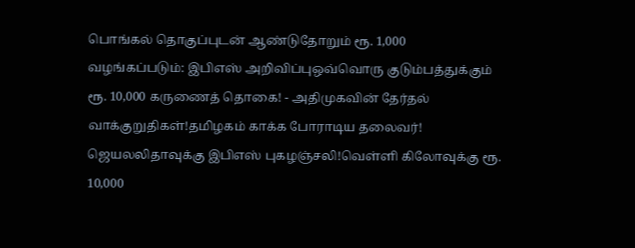பொங்கல் தொகுப்புடன் ஆண்டுதோறும் ரூ. 1,000 வழங்கப்படும்: இபிஎஸ் அறிவிப்புஒவ்வொரு குடும்பத்துக்கும் ரூ. 10,000 கருணைத் தொகை! - அதிமுகவின் தேர்தல் வாக்குறுதிகள்!தமிழகம் காக்க போராடிய தலைவர்! ஜெயலலிதாவுக்கு இபிஎஸ் புகழஞ்சலி!வெள்ளி கிலோவுக்கு ரூ. 10,000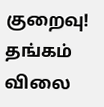குறைவு! தங்கம் விலை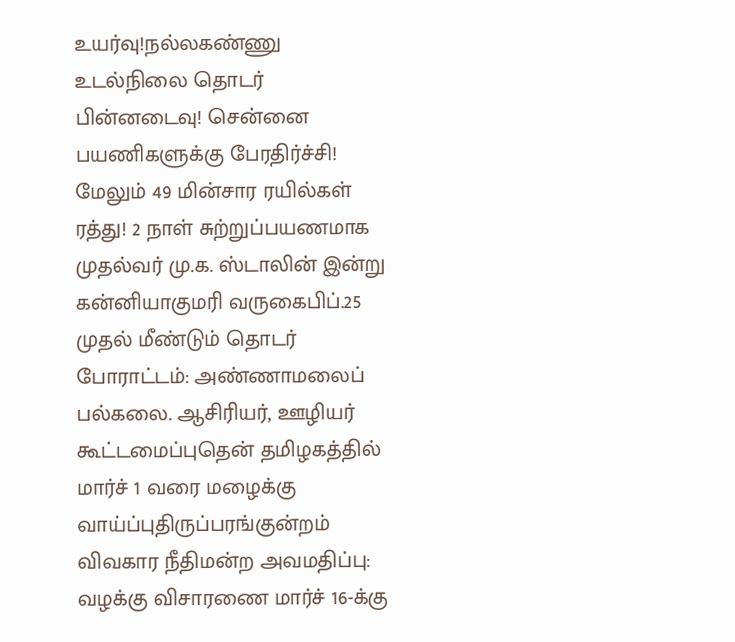உயர்வு!நல்லகண்ணு உடல்நிலை தொடர் பின்னடைவு! சென்னை பயணிகளுக்கு பேரதிர்ச்சி! மேலும் 49 மின்சார ரயில்கள் ரத்து! 2 நாள் சுற்றுப்பயணமாக முதல்வர் மு.க. ஸ்டாலின் இன்று கன்னியாகுமரி வருகைபிப்.25 முதல் மீண்டும் தொடர் போராட்டம்: அண்ணாமலைப் பல்கலை. ஆசிரியர், ஊழியர் கூட்டமைப்புதென் தமிழகத்தில் மார்ச் 1 வரை மழைக்கு வாய்ப்புதிருப்பரங்குன்றம் விவகார நீதிமன்ற அவமதிப்பு: வழக்கு விசாரணை மார்ச் 16-க்கு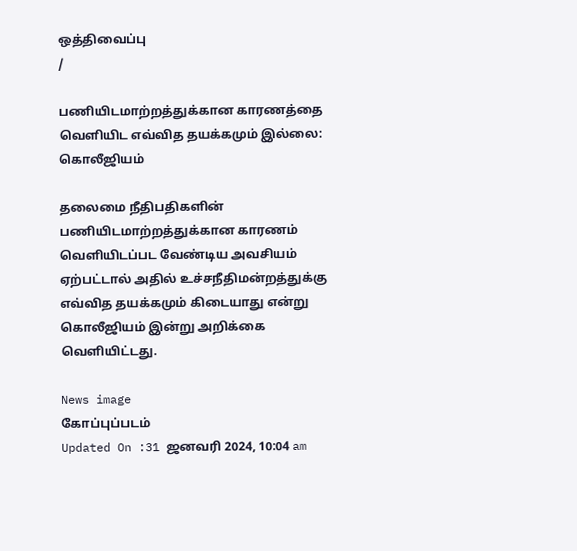ஒத்திவைப்பு
/

பணியிடமாற்றத்துக்கான காரணத்தை வெளியிட எவ்வித தயக்கமும் இல்லை: கொலீஜியம்

தலைமை நீதிபதிகளின் பணியிடமாற்றத்துக்கான காரணம் வெளியிடப்பட வேண்டிய அவசியம் ஏற்பட்டால் அதில் உச்சநீதிமன்றத்துக்கு எவ்வித தயக்கமும் கிடையாது என்று கொலீஜியம் இன்று அறிக்கை வெளியிட்டது.

News image
கோப்புப்படம்
Updated On :31 ஜனவரி 2024, 10:04 am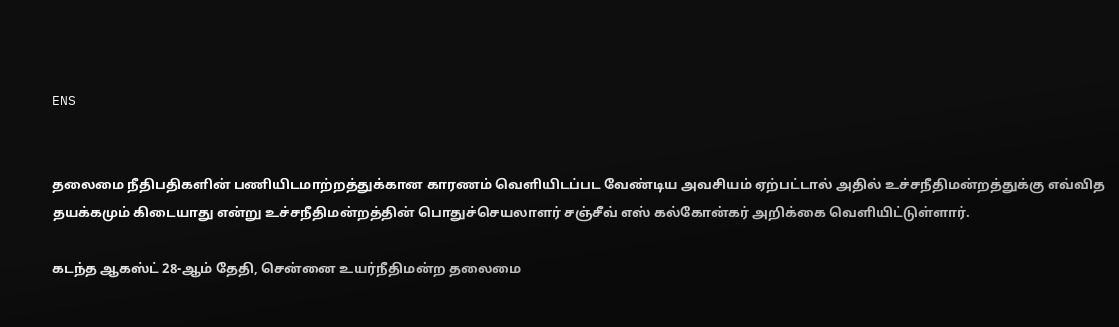ENS


தலைமை நீதிபதிகளின் பணியிடமாற்றத்துக்கான காரணம் வெளியிடப்பட வேண்டிய அவசியம் ஏற்பட்டால் அதில் உச்சநீதிமன்றத்துக்கு எவ்வித தயக்கமும் கிடையாது என்று உச்சநீதிமன்றத்தின் பொதுச்செயலாளர் சஞ்சீவ் எஸ் கல்கோன்கர் அறிக்கை வெளியிட்டுள்ளார்.

கடந்த ஆகஸ்ட் 28-ஆம் தேதி, சென்னை உயர்நீதிமன்ற தலைமை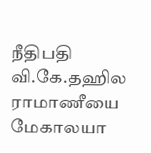நீதிபதி வி.கே.தஹில ராமாணீயை மேகாலயா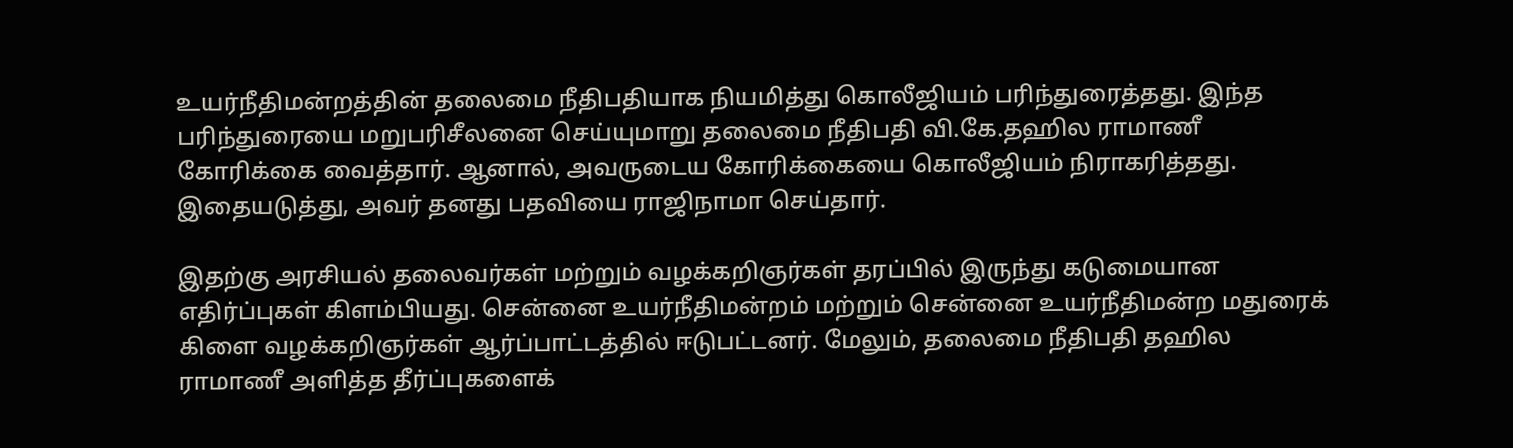உயர்நீதிமன்றத்தின் தலைமை நீதிபதியாக நியமித்து கொலீஜியம் பரிந்துரைத்தது. இந்த பரிந்துரையை மறுபரிசீலனை செய்யுமாறு தலைமை நீதிபதி வி.கே.தஹில ராமாணீ கோரிக்கை வைத்தார். ஆனால், அவருடைய கோரிக்கையை கொலீஜியம் நிராகரித்தது. இதையடுத்து, அவர் தனது பதவியை ராஜிநாமா செய்தார்.

இதற்கு அரசியல் தலைவர்கள் மற்றும் வழக்கறிஞர்கள் தரப்பில் இருந்து கடுமையான எதிர்ப்புகள் கிளம்பியது. சென்னை உயர்நீதிமன்றம் மற்றும் சென்னை உயர்நீதிமன்ற மதுரைக் கிளை வழக்கறிஞர்கள் ஆர்ப்பாட்டத்தில் ஈடுபட்டனர். மேலும், தலைமை நீதிபதி தஹில ராமாணீ அளித்த தீர்ப்புகளைக்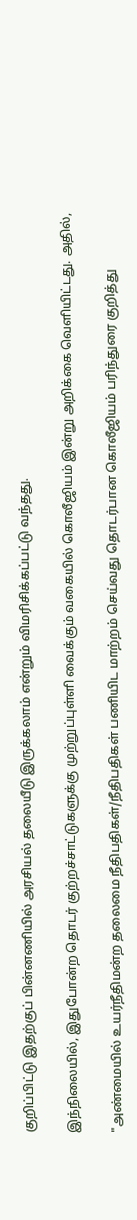குறிப்பிட்டு இதற்குப் பின்னணியில் அரசியல் தலையீடு இருக்கலாம் என்றும் விமரிசிக்கப்பட்டு வந்தது.

இந்நிலையில், இதுபோன்ற தொடர் குற்றச்சாட்டுகளுக்கு முற்றுப்புள்ளி வைக்கும் வகையில் கொலீஜியம் இன்று அறிக்கை வெளியிட்டது. அதில்,

"அண்மையில் உயர்நீதிமன்ற தலைமை நீதிபதிகள்/நீதிபதிகள் பணியிட மாற்றம் செய்வது தொடர்பான கொலீஜியம் பரிந்துரை குறித்து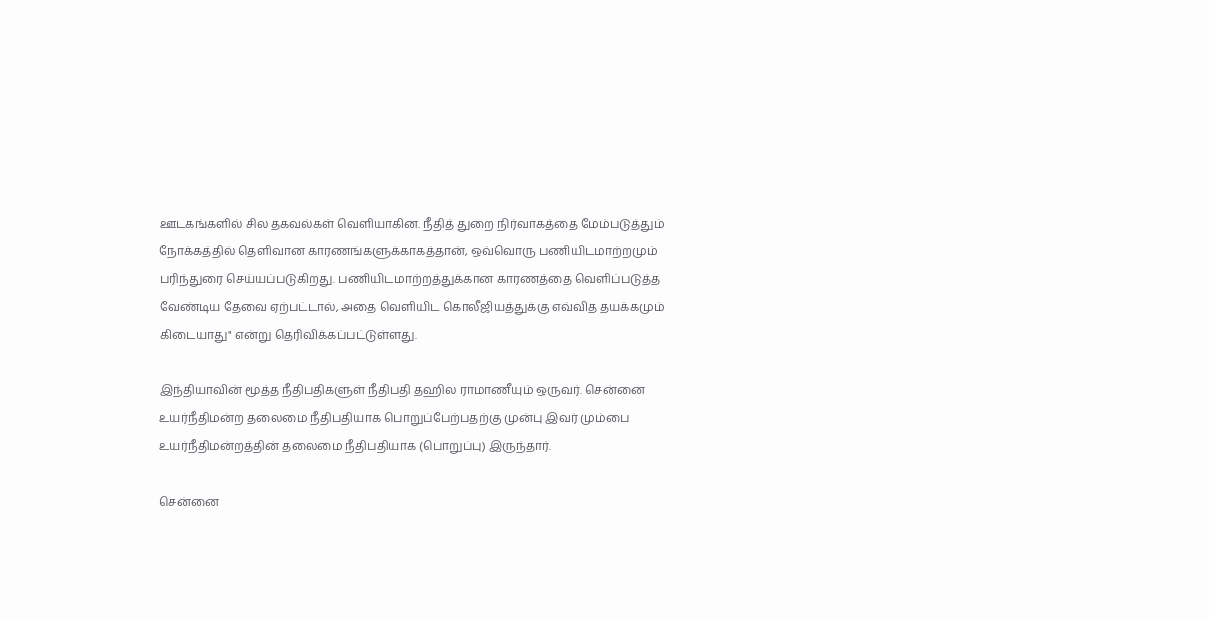ஊடகங்களில் சில தகவல்கள் வெளியாகின. நீதித் துறை நிர்வாகத்தை மேம்படுத்தும் நோக்கத்தில் தெளிவான காரணங்களுக்காகத்தான், ஒவ்வொரு பணியிடமாற்றமும் பரிந்துரை செய்யப்படுகிறது. பணியிடமாற்றத்துக்கான காரணத்தை வெளிப்படுத்த வேண்டிய தேவை ஏற்பட்டால், அதை வெளியிட கொலீஜியத்துக்கு எவ்வித தயக்கமும் கிடையாது" என்று தெரிவிக்கப்பட்டுள்ளது.

இந்தியாவின் மூத்த நீதிபதிகளுள் நீதிபதி தஹில ராமாணீயும் ஒருவர். சென்னை உயர்நீதிமன்ற தலைமை நீதிபதியாக பொறுப்பேற்பதற்கு முன்பு இவர் மும்பை உயர்நீதிமன்றத்தின் தலைமை நீதிபதியாக (பொறுப்பு) இருந்தார்.

சென்னை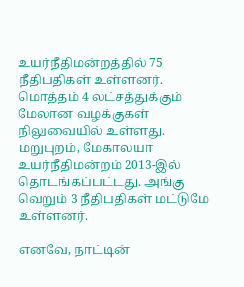உயர்நீதிமன்றத்தில் 75 நீதிபதிகள் உள்ளனர். மொத்தம் 4 லட்சத்துக்கும் மேலான வழக்குகள் நிலுவையில் உள்ளது. மறுபுறம், மேகாலயா உயர்நீதிமன்றம் 2013-இல் தொடங்கப்பட்டது. அங்கு வெறும் 3 நீதிபதிகள் மட்டுமே உள்ளனர்.

எனவே, நாட்டின்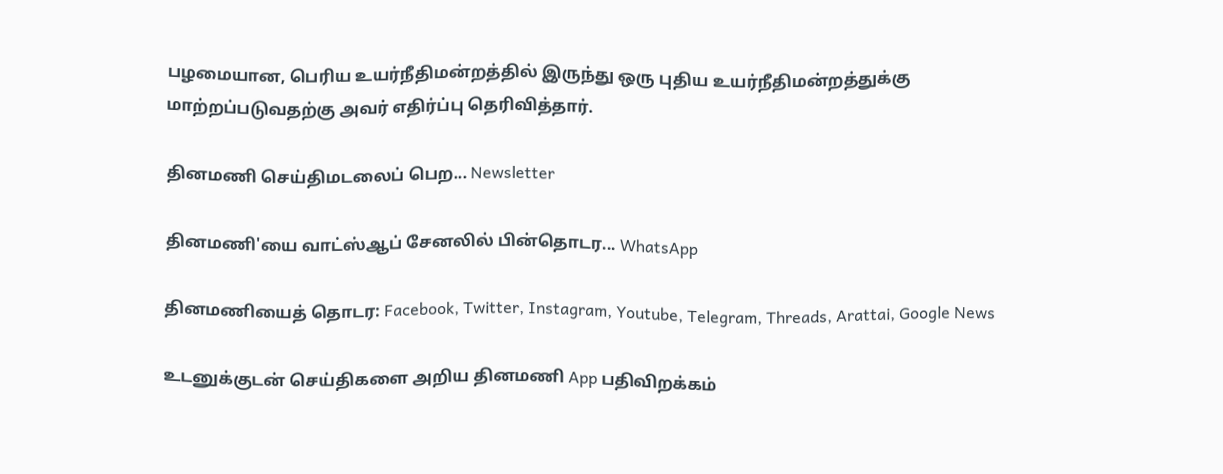பழமையான, பெரிய உயர்நீதிமன்றத்தில் இருந்து ஒரு புதிய உயர்நீதிமன்றத்துக்கு மாற்றப்படுவதற்கு அவர் எதிர்ப்பு தெரிவித்தார்.

தினமணி செய்திமடலைப் பெற... Newsletter

தினமணி'யை வாட்ஸ்ஆப் சேனலில் பின்தொடர... WhatsApp

தினமணியைத் தொடர: Facebook, Twitter, Instagram, Youtube, Telegram, Threads, Arattai, Google News

உடனுக்குடன் செய்திகளை அறிய தினமணி App பதிவிறக்கம்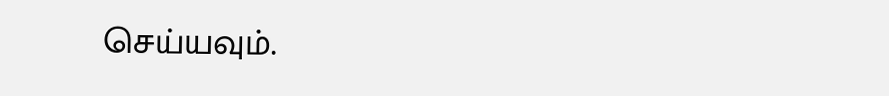செய்யவும்.